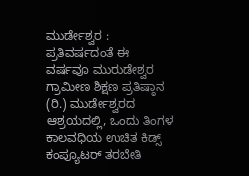ಮುರ್ಡೇಶ್ವರ : ಪ್ರತಿವರ್ಷದಂತೆ ಈ ವರ್ಷವೂ ಮುರುಡೇಶ್ವರ ಗ್ರಾಮೀಣ ಶಿಕ್ಷಣ ಪ್ರತಿಷ್ಠಾನ (ರಿ.) ಮುರ್ಡೇಶ್ವರದ ಆಶ್ರಯದಲ್ಲಿ, ಒಂದು ತಿಂಗಳ ಕಾಲವಧಿಯ ಉಚಿತ ಕಿಡ್ಸ್ ಕಂಪ್ಯೂಟರ್ ತರಬೇತಿ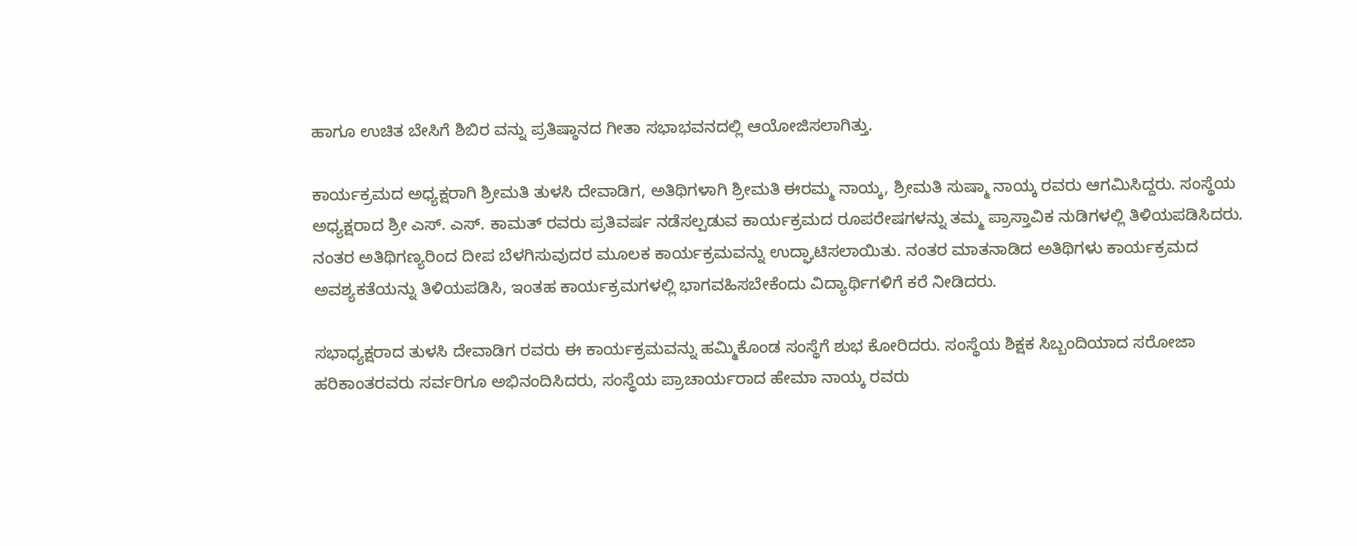ಹಾಗೂ ಉಚಿತ ಬೇಸಿಗೆ ಶಿಬಿರ ವನ್ನು ಪ್ರತಿಷ್ಠಾನದ ಗೀತಾ ಸಭಾಭವನದಲ್ಲಿ ಆಯೋಜಿಸಲಾಗಿತ್ತು.

ಕಾರ್ಯಕ್ರಮದ ಅಧ್ಯಕ್ಷರಾಗಿ ಶ್ರೀಮತಿ ತುಳಸಿ ದೇವಾಡಿಗ, ಅತಿಥಿಗಳಾಗಿ ಶ್ರೀಮತಿ ಈರಮ್ಮ ನಾಯ್ಕ, ಶ್ರೀಮತಿ ಸುಷ್ಮಾ ನಾಯ್ಕ ರವರು ಆಗಮಿಸಿದ್ದರು. ಸಂಸ್ಥೆಯ ಅಧ್ಯಕ್ಷರಾದ ಶ್ರೀ ಎಸ್. ಎಸ್. ಕಾಮತ್ ರವರು ಪ್ರತಿವರ್ಷ ನಡೆಸಲ್ಪಡುವ ಕಾರ್ಯಕ್ರಮದ ರೂಪರೇಷಗಳನ್ನು ತಮ್ಮ ಪ್ರಾಸ್ತಾವಿಕ ನುಡಿಗಳಲ್ಲಿ ತಿಳಿಯಪಡಿಸಿದರು. ನಂತರ ಅತಿಥಿಗಣ್ಯರಿಂದ ದೀಪ ಬೆಳಗಿಸುವುದರ ಮೂಲಕ ಕಾರ್ಯಕ್ರಮವನ್ನು ಉದ್ಘಾಟಿಸಲಾಯಿತು. ನಂತರ ಮಾತನಾಡಿದ ಅತಿಥಿಗಳು ಕಾರ್ಯಕ್ರಮದ ಅವಶ್ಯಕತೆಯನ್ನು ತಿಳಿಯಪಡಿಸಿ, ಇಂತಹ ಕಾರ್ಯಕ್ರಮಗಳಲ್ಲಿ ಭಾಗವಹಿಸಬೇಕೆಂದು ವಿದ್ಯಾರ್ಥಿಗಳಿಗೆ ಕರೆ ನೀಡಿದರು.

ಸಭಾಧ್ಯಕ್ಷರಾದ ತುಳಸಿ ದೇವಾಡಿಗ ರವರು ಈ ಕಾರ್ಯಕ್ರಮವನ್ನು ಹಮ್ಮಿಕೊಂಡ ಸಂಸ್ಥೆಗೆ ಶುಭ ಕೋರಿದರು. ಸಂಸ್ಥೆಯ ಶಿಕ್ಷಕ ಸಿಬ್ಬಂದಿಯಾದ ಸರೋಜಾ ಹರಿಕಾಂತರವರು ಸರ್ವರಿಗೂ ಅಭಿನಂದಿಸಿದರು, ಸಂಸ್ಥೆಯ ಪ್ರಾಚಾರ್ಯರಾದ ಹೇಮಾ ನಾಯ್ಕ ರವರು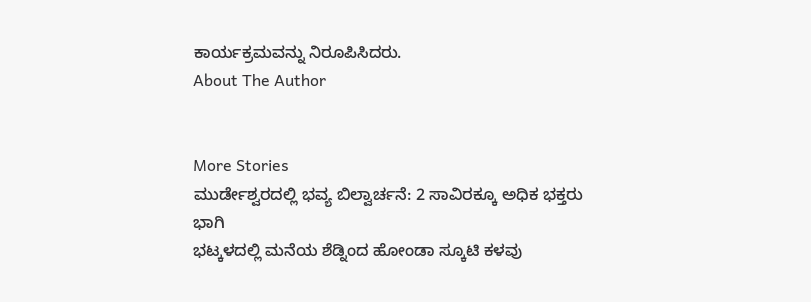ಕಾರ್ಯಕ್ರಮವನ್ನು ನಿರೂಪಿಸಿದರು.
About The Author


More Stories
ಮುರ್ಡೇಶ್ವರದಲ್ಲಿ ಭವ್ಯ ಬಿಲ್ವಾರ್ಚನೆ: 2 ಸಾವಿರಕ್ಕೂ ಅಧಿಕ ಭಕ್ತರು ಭಾಗಿ
ಭಟ್ಕಳದಲ್ಲಿ ಮನೆಯ ಶೆಡ್ನಿಂದ ಹೋಂಡಾ ಸ್ಕೂಟಿ ಕಳವು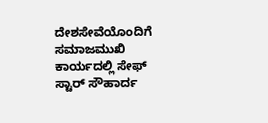ದೇಶಸೇವೆಯೊಂದಿಗೆ ಸಮಾಜಮುಖಿ ಕಾರ್ಯದಲ್ಲಿ ಸೇಫ್ ಸ್ಟಾರ್ ಸೌಹಾರ್ದ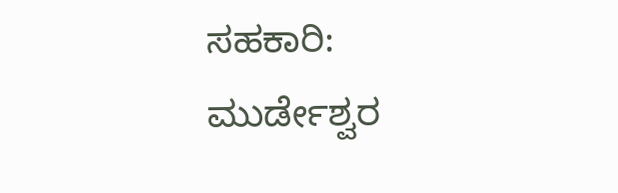ಸಹಕಾರಿ: ಮುರ್ಡೇಶ್ವರ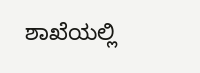ಶಾಖೆಯಲ್ಲಿ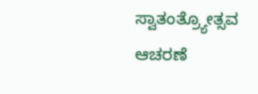ಸ್ವಾತಂತ್ರ್ಯೋತ್ಸವ ಆಚರಣೆ